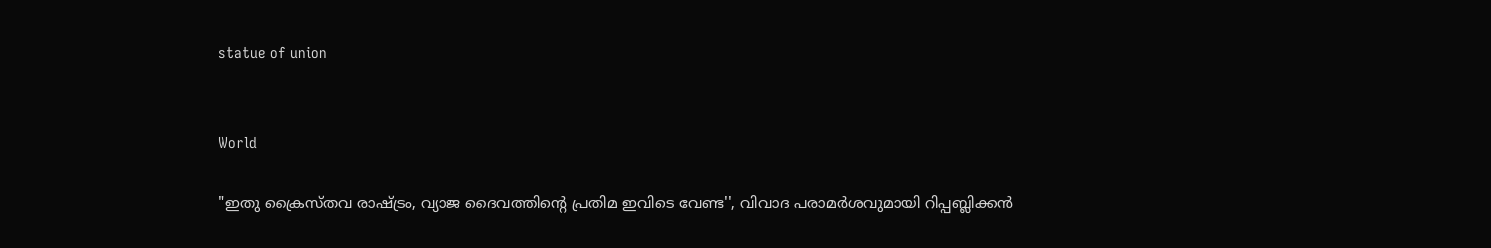statue of union


World

"ഇതു ക്രൈസ്തവ രാഷ്ട്രം, വ്യാജ ദൈവത്തിന്‍റെ പ്രതിമ ഇവിടെ വേണ്ട'', വിവാദ പരാമർശവുമായി റിപ്പബ്ലിക്കൻ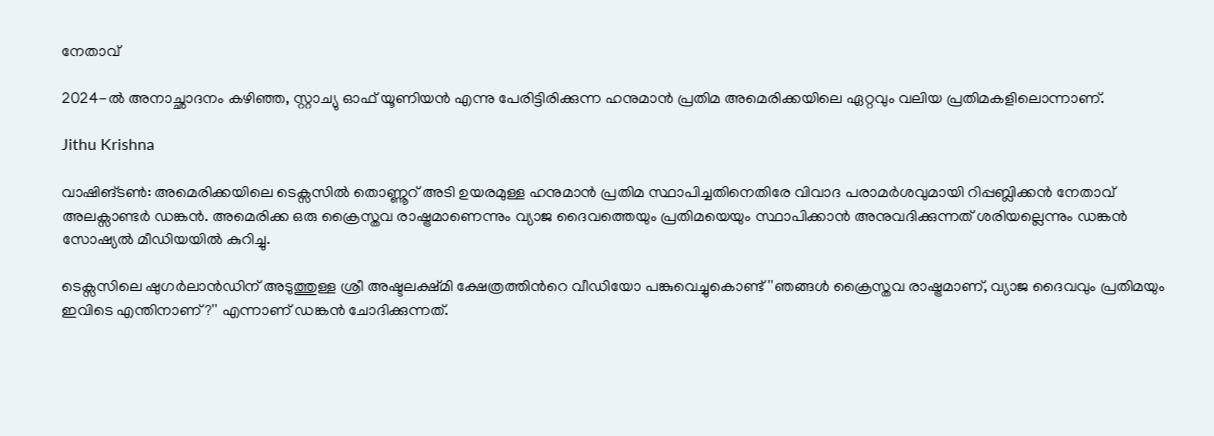നേതാവ്

2024-ൽ അനാച്ഛാദനം കഴിഞ്ഞ, സ്റ്റാച്യു ഓഫ് യൂണിയൻ എന്നു പേരിട്ടിരിക്കുന്ന ഹനുമാൻ പ്രതിമ അമെരിക്കയിലെ ഏറ്റവും വലിയ പ്രതിമകളിലൊന്നാണ്.

Jithu Krishna

വാഷിങ്ടൺ: അമെരിക്കയിലെ ടെക്സസിൽ തൊണ്ണൂറ് അടി ഉയരമുള്ള ഹനുമാൻ പ്രതിമ സ്ഥാപിച്ചതിനെതിരേ വിവാദ പരാമർശവുമായി റിപ്പബ്ലിക്കൻ നേതാവ് അലക്സാണ്ടർ ഡങ്കൻ. അമെരിക്ക ഒരു ക്രൈസ്തവ രാഷ്ട്രമാണെന്നും വ്യാജ ദൈവത്തെയും പ്രതിമയെയും സ്ഥാപിക്കാൻ അനുവദിക്കുന്നത് ശരിയല്ലെന്നും ഡങ്കൻ സോഷ്യൽ മീഡിയയിൽ കുറിച്ചു.

ടെക്സസിലെ ഷുഗർലാൻഡിന് അടുത്തുള്ള ശ്രീ അഷ്ടലക്ഷ്മി ക്ഷേത്രത്തിന്‍റെ വീഡിയോ പങ്കുവെച്ചുകൊണ്ട് ''ഞങ്ങൾ ക്രൈസ്തവ രാഷ്ട്രമാണ്, വ്യാജ ദൈവവും പ്രതിമയും ഇവിടെ എന്തിനാണ്?'' എന്നാണ് ഡങ്കന്‍ ചോദിക്കുന്നത്.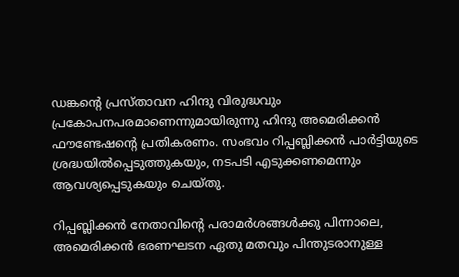ഡങ്കന്‍റെ പ്രസ്താവന ഹിന്ദു വിരുദ്ധവും പ്രകോപനപരമാണെന്നുമായിരുന്നു ഹിന്ദു അമെരിക്കൻ ഫൗണ്ടേഷന്‍റെ പ്രതികരണം. സംഭവം റിപ്പബ്ലിക്കൻ പാർട്ടിയുടെ ശ്രദ്ധയിൽപ്പെടുത്തുകയും, നടപടി എടുക്കണമെന്നും ആവശ്യപ്പെടുകയും ചെയ്തു.

റിപ്പബ്ലിക്കൻ നേതാവിന്‍റെ പരാമർശങ്ങൾക്കു പിന്നാലെ, അമെരിക്കൻ ഭരണഘടന ഏതു മതവും പിന്തുടരാനുള്ള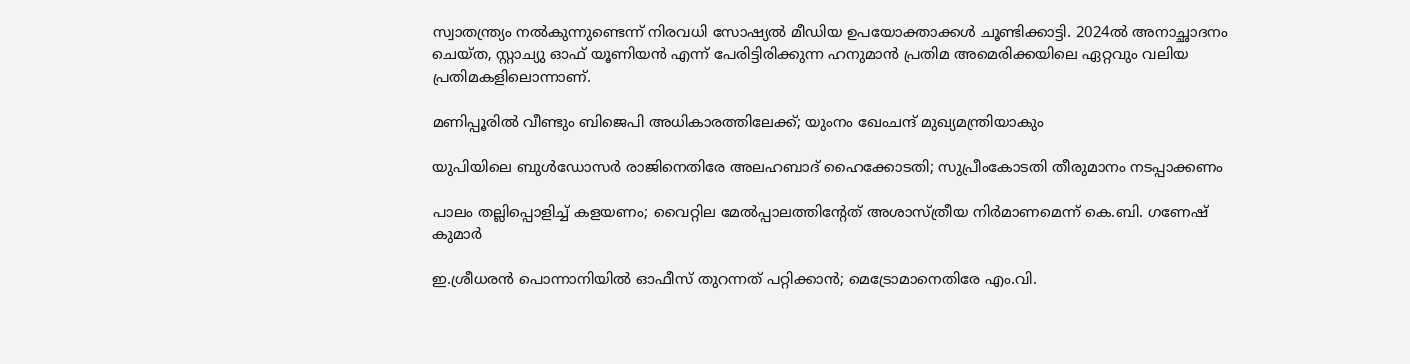സ്വാതന്ത്ര്യം നൽകുന്നുണ്ടെന്ന് നിരവധി സോഷ്യൽ മീഡിയ ഉപയോക്താക്കൾ ചൂണ്ടിക്കാട്ടി. 2024ൽ അനാച്ഛാദനം ചെയ്ത, സ്റ്റാച്യു ഓഫ് യൂണിയൻ എന്ന് പേരിട്ടിരിക്കുന്ന ഹനുമാൻ പ്രതിമ അമെരിക്കയിലെ ഏറ്റവും വലിയ പ്രതിമകളിലൊന്നാണ്.

മണിപ്പൂരിൽ വീണ്ടും ബിജെപി അധികാരത്തിലേക്ക്; യുംനം ഖേംചന്ദ് മുഖ്യമന്ത്രിയാകും

യുപിയിലെ ബുൾഡോസർ രാജിനെതിരേ അലഹബാദ് ഹൈക്കോടതി; സുപ്രീംകോടതി തീരുമാനം നടപ്പാക്കണം

പാലം തല്ലിപ്പൊളിച്ച് കളയണം; വൈറ്റില മേൽപ്പാലത്തിന്‍റേത് അശാസ്ത്രീയ നിർമാണമെന്ന് കെ.ബി. ഗണേഷ് കുമാർ

ഇ.ശ്രീധരൻ പൊന്നാനിയിൽ ഓഫീസ് തുറന്നത് പറ്റിക്കാൻ; മെട്രോമാനെതിരേ എം.വി.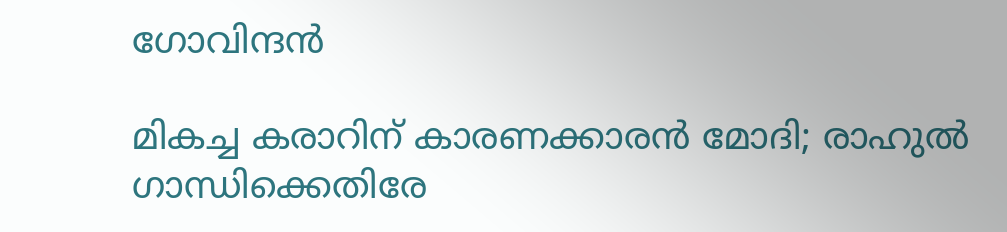ഗോവിന്ദൻ

മികച്ച കരാറിന് കാരണക്കാരൻ മോദി; രാഹുൽ ഗാന്ധിക്കെതിരേ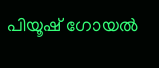പിയൂഷ് ഗോയൽ